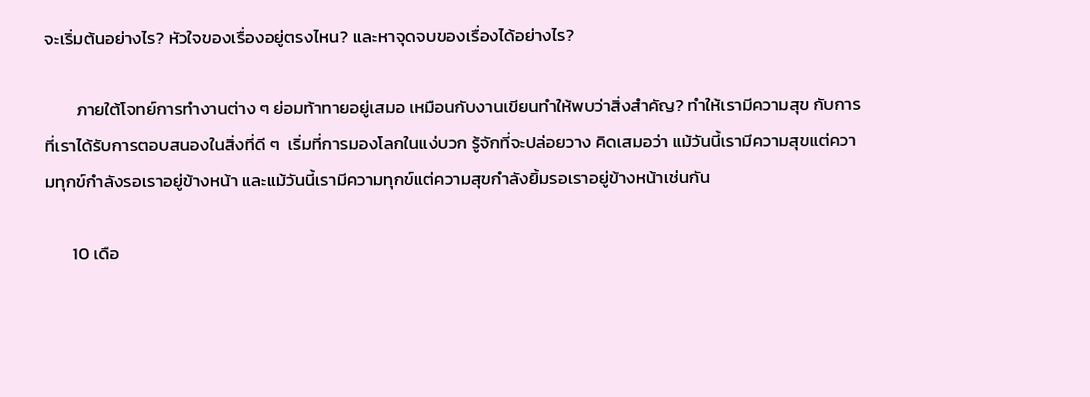จะเริ่มต้นอย่างไร? หัวใจของเรื่องอยู่ตรงไหน? และหาจุดจบของเรื่องได้อย่างไร?

        ภายใต้โจทย์การทำงานต่าง ๆ ย่อมท้าทายอยู่เสมอ เหมือนกับงานเขียนทำให้พบว่าสิ่งสำคัญ? ทำให้เรามีความสุข กับการที่เราได้รับการตอบสนองในสิ่งที่ดี ๆ  เริ่มที่การมองโลกในแง่บวก รู้จักที่จะปล่อยวาง คิดเสมอว่า แม้วันนี้เรามีความสุขแต่ความทุกข์กำลังรอเราอยู่ข้างหน้า และแม้วันนี้เรามีความทุกข์แต่ความสุขกำลังยิ้มรอเราอยู่ข้างหน้าเช่นกัน

       10 เดือ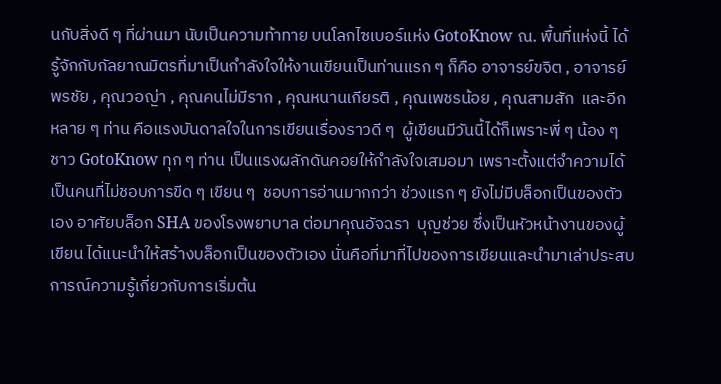นกับสิ่งดี ๆ ที่ผ่านมา นับเป็นความท้าทาย บนโลกไซเบอร์แห่ง GotoKnow ณ. พื้นที่แห่งนี้ ได้รู้จักกับกัลยาณมิตรที่มาเป็นกำลังใจให้งานเขียนเป็นท่านแรก ๆ ก็คือ อาจารย์ขจิต , อาจารย์พรชัย , คุณวอญ่า , คุณคนไม่มีราก , คุณหนานเกียรติ , คุณเพชรน้อย , คุณสามสัก  และอีกหลาย ๆ ท่าน คือแรงบันดาลใจในการเขียนเรื่องราวดี ๆ  ผู้เขียนมีวันนี้ได้ก็เพราะพี่ ๆ น้อง ๆ ชาว GotoKnow ทุก ๆ ท่าน เป็นแรงผลักดันคอยให้กำลังใจเสมอมา เพราะตั้งแต่จำความได้เป็นคนที่ไม่ชอบการขีด ๆ เขียน ๆ  ชอบการอ่านมากกว่า ช่วงแรก ๆ ยังไม่มีบล็อกเป็นของตัวเอง อาศัยบล็อก SHA ของโรงพยาบาล ต่อมาคุณอัจฉรา  บุญช่วย ซึ่งเป็นหัวหน้างานของผู้เขียน ได้แนะนำให้สร้างบล็อกเป็นของตัวเอง นั่นคือที่มาที่ไปของการเขียนและนำมาเล่าประสบการณ์ความรู้เกี่ยวกับการเริ่มต้น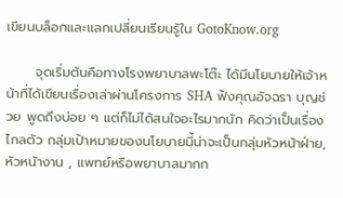เขียนบล็อกและแลกเปลี่ยนเรียนรู้ใน GotoKnow.org

      จุดเริ่มต้นคือทางโรงพยาบาลพะโต๊ะ ได้มีนโยบายให้เจ้าหน้าที่ได้เขียนเรื่องเล่าผ่านโครงการ SHA ฟังคุณอัจฉรา บุญช่วย พูดถึงบ่อย ๆ แต่ก็ไม่ได้สนใจอะไรมากนัก คิดว่าเป็นเรื่องไกลตัว กลุ่มเป้าหมายของนโยบายนี้น่าจะเป็นกลุ่มหัวหน้าฝ่าย, หัวหน้างาน , แพทย์หรือพยาบาลมากก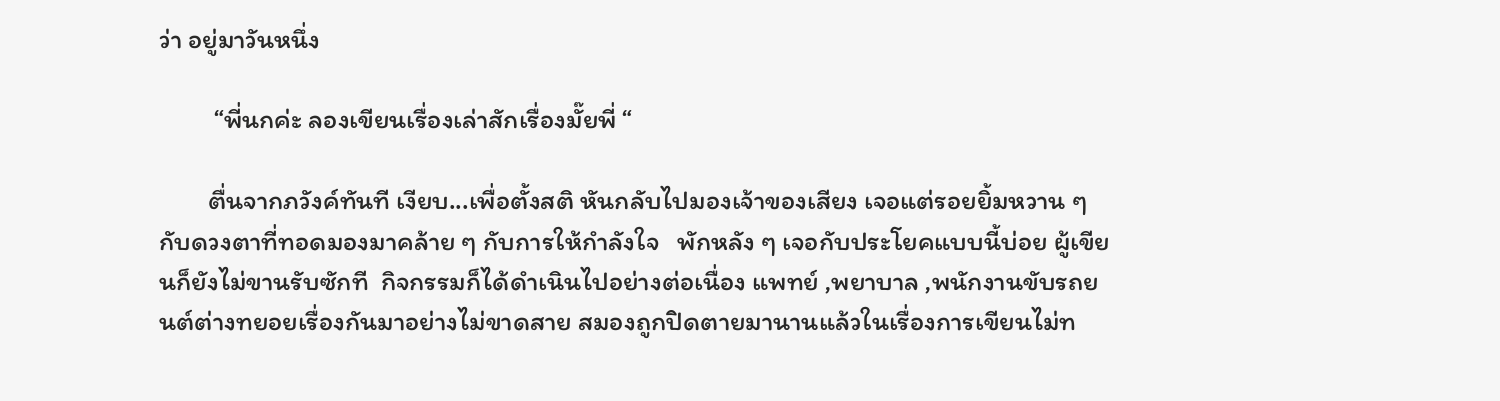ว่า อยู่มาวันหนึ่ง

         “พี่นกค่ะ ลองเขียนเรื่องเล่าสักเรื่องมั๊ยพี่ “

        ตื่นจากภวังค์ทันที เงียบ...เพื่อตั้งสติ หันกลับไปมองเจ้าของเสียง เจอแต่รอยยิ้มหวาน ๆ กับดวงตาที่ทอดมองมาคล้าย ๆ กับการให้กำลังใจ   พักหลัง ๆ เจอกับประโยคแบบนี้บ่อย ผู้เขียนก็ยังไม่ขานรับซักที  กิจกรรมก็ได้ดำเนินไปอย่างต่อเนื่อง แพทย์ ,พยาบาล ,พนักงานขับรถยนต์ต่างทยอยเรื่องกันมาอย่างไม่ขาดสาย สมองถูกปิดตายมานานแล้วในเรื่องการเขียนไม่ท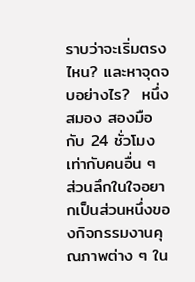ราบว่าจะเริ่มตรงไหน? และหาจุดจบอย่างไร?  หนึ่งสมอง สองมือ กับ 24 ชั่วโมง  เท่ากับคนอื่น ๆ  ส่วนลึกในใจอยากเป็นส่วนหนึ่งของกิจกรรมงานคุณภาพต่าง ๆ ใน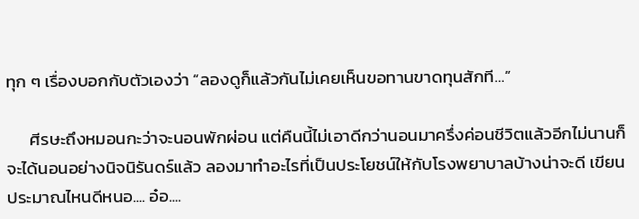ทุก ๆ เรื่องบอกกับตัวเองว่า “ลองดูก็แล้วกันไม่เคยเห็นขอทานขาดทุนสักที…”

      ศีรษะถึงหมอนกะว่าจะนอนพักผ่อน แต่คืนนี้ไม่เอาดีกว่านอนมาครึ่งค่อนชีวิตแล้วอีกไม่นานก็จะได้นอนอย่างนิจนิรันดร์แล้ว ลองมาทำอะไรที่เป็นประโยชน์ให้กับโรงพยาบาลบ้างน่าจะดี เขียนประมาณไหนดีหนอ.... อ๋อ....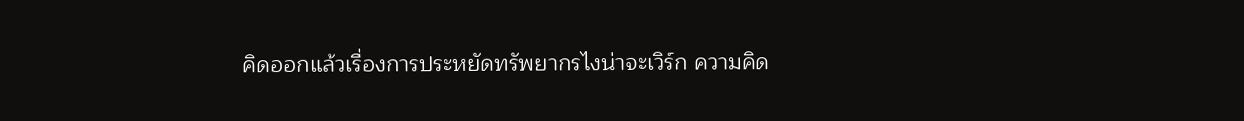คิดออกแล้วเรื่องการประหยัดทรัพยากรไงน่าจะเวิร์ก ความคิด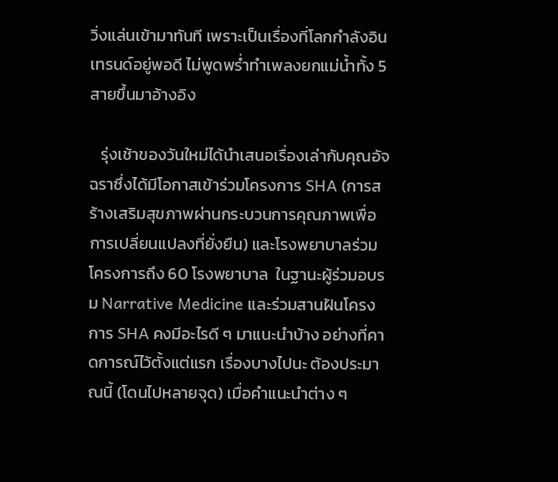วิ่งแล่นเข้ามาทันที เพราะเป็นเรื่องที่โลกกำลังอินเทรนด์อยู่พอดี ไม่พูดพร่ำทำเพลงยกแม่น้ำทั้ง 5 สายขึ้นมาอ้างอิง

   รุ่งเช้าของวันใหม่ได้นำเสนอเรื่องเล่ากับคุณอัจฉราซึ่งได้มีโอกาสเข้าร่วมโครงการ SHA (การสร้างเสริมสุขภาพผ่านกระบวนการคุณภาพเพื่อการเปลี่ยนแปลงที่ยั่งยืน) และโรงพยาบาลร่วมโครงการถึง 60 โรงพยาบาล  ในฐานะผู้ร่วมอบรม Narrative Medicine และร่วมสานฝันโครงการ SHA คงมีอะไรดี ๆ มาแนะนำบ้าง อย่างที่คาดการณ์ไว้ตั้งแต่แรก เรื่องบางไปนะ ต้องประมาณนี้ (โดนไปหลายจุด) เมื่อคำแนะนำต่าง ๆ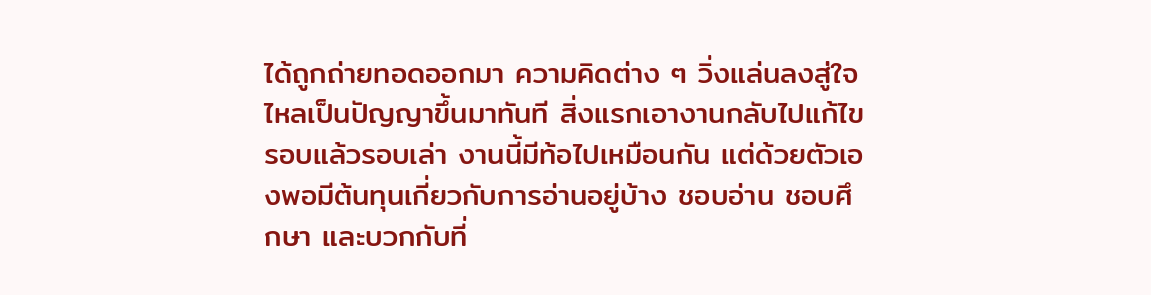ได้ถูกถ่ายทอดออกมา ความคิดต่าง ๆ วิ่งแล่นลงสู่ใจ ไหลเป็นปัญญาขึ้นมาทันที สิ่งแรกเอางานกลับไปแก้ไข รอบแล้วรอบเล่า งานนี้มีท้อไปเหมือนกัน แต่ด้วยตัวเองพอมีต้นทุนเกี่ยวกับการอ่านอยู่บ้าง ชอบอ่าน ชอบศึกษา และบวกกับที่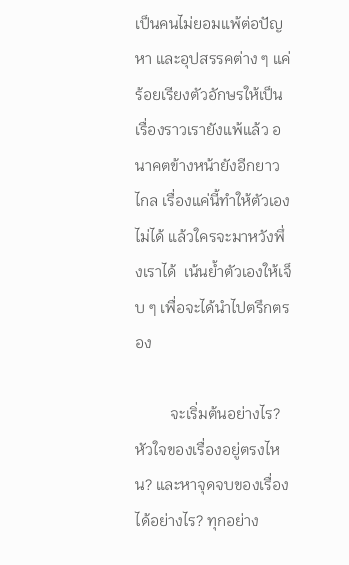เป็นคนไม่ยอมแพ้ต่อปัญหา และอุปสรรคต่าง ๆ แค่ร้อยเรียงตัวอักษรให้เป็นเรื่องราวเรายังแพ้แล้ว อนาคตข้างหน้ายังอีกยาวไกล เรื่องแค่นี้ทำให้ตัวเองไม่ได้ แล้วใครจะมาหวังพึ่งเราได้  เน้นย้ำตัวเองให้เจ็บ ๆ เพื่อจะได้นำไปตรึกตรอง

         จะเริ่มต้นอย่างไร? หัวใจของเรื่องอยู่ตรงไหน? และหาจุดจบของเรื่องได้อย่างไร? ทุกอย่าง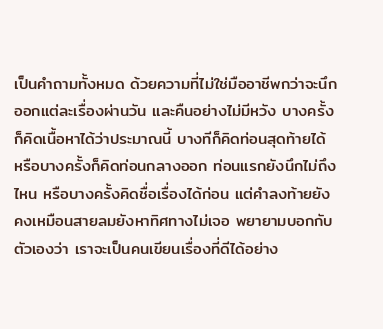เป็นคำถามทั้งหมด ด้วยความที่ไม่ใช่มืออาชีพกว่าจะนึกออกแต่ละเรื่องผ่านวัน และคืนอย่างไม่มีหวัง บางครั้งก็คิดเนื้อหาได้ว่าประมาณนี้ บางทีก็คิดท่อนสุดท้ายได้ หรือบางครั้งก็คิดท่อนกลางออก ท่อนแรกยังนึกไม่ถึงไหน หรือบางครั้งคิดชื่อเรื่องได้ก่อน แต่คำลงท้ายยังคงเหมือนสายลมยังหาทิศทางไม่เจอ พยายามบอกกับตัวเองว่า เราจะเป็นคนเขียนเรื่องที่ดีได้อย่าง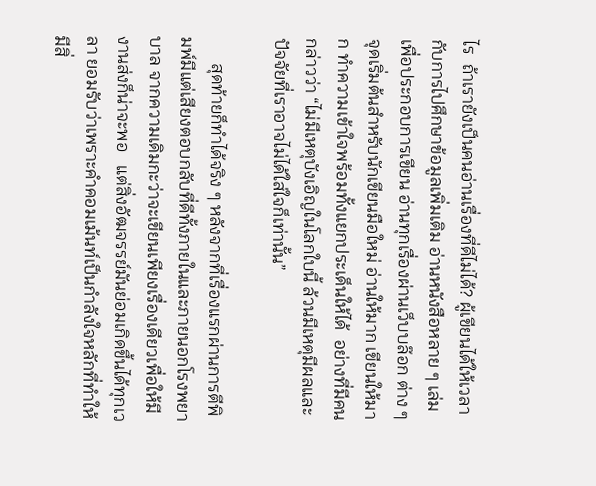ไร  ถ้าเรายังเป็นคนอ่านเรื่องที่ดีไม่ได้? ผู้เขียนได้ให้เวลากับการไปศึกษาข้อมูลเพิ่มเติม อ่านหนังสือหลาย ๆ เล่มเพื่อประกอบการเขียน อ่านทุกเรื่องผ่านเว็บบล๊อก ต่าง ๆ จุดเริ่มต้นสำหรับนักเขียนมือใหม่ อ่านให้มาก เขียนให้มาก ทำความเข้าใจพร้อมทั้งแยกประเด็นให้ได้  อย่างที่มีคนกล่าวว่า “ไม่มีเหตุบังเอิญในโลกใบนี้ ล้วนมีเหตุมีผลและปัจจัยที่เราอาจไม่ได้ใส่ใจก็เท่านั้น”

      สุดท้ายก็ทำได้จริง ๆ หลังจากที่เรื่องแรกผ่านการตีพิมพ์มีแต่เสียงตอบกลับที่ดีทั้งภายในและภายนอกโรงพยาบาล จากความเดิมกะว่าจะเขียนเพียงเรื่องเดียวเพื่อให้มีงานส่งก็น่าจะพอ   แต่สิ่งอัฒจรรย์มันย่อมเกิดขึ้นได้ทุกเวลา ยอมรับว่าเพราะคำคอมเม้นท์เป็นกำลังใจหลักที่ทำให้มีสิ่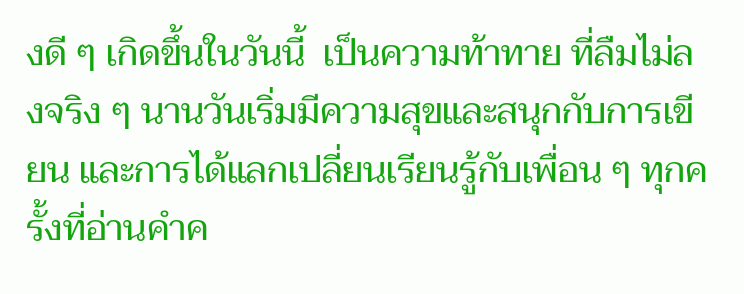งดี ๆ เกิดขึ้นในวันนี้  เป็นความท้าทาย ที่ลืมไม่ลงจริง ๆ นานวันเริ่มมีความสุขและสนุกกับการเขียน และการได้แลกเปลี่ยนเรียนรู้กับเพื่อน ๆ ทุกครั้งที่อ่านคำค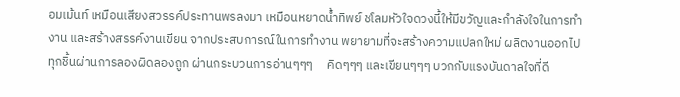อมเม้นท์ เหมือนเสียงสวรรค์ประทานพรลงมา เหมือนหยาดน้ำทิพย์ ชโลมหัวใจดวงนี้ให้มีขวัญและกำลังใจในการทำงาน และสร้างสรรค์งานเขียน จากประสบการณ์ในการทำงาน พยายามที่จะสร้างความแปลกใหม่ ผลิตงานออกไปทุกชิ้นผ่านการลองผิดลองถูก ผ่านกระบวนการอ่านๆๆๆ     คิดๆๆๆ และเขียนๆๆๆ บวกกับแรงบันดาลใจที่ดี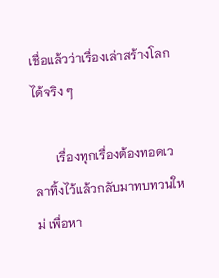เชื่อแล้วว่าเรื่องเล่าสร้างโลกได้จริง ๆ

       เรื่องทุกเรื่องต้องทอดเวลาทิ้งไว้แล้วกลับมาทบทวนใหม่ เพื่อหา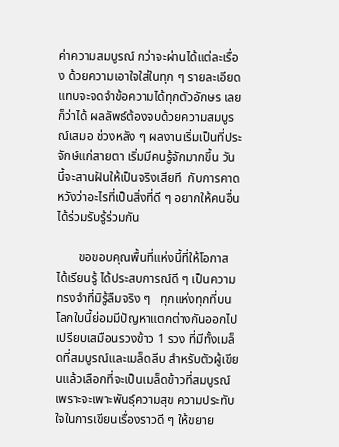ค่าความสมบูรณ์ กว่าจะผ่านได้แต่ละเรื่อง ด้วยความเอาใจใส่ในทุก ๆ รายละเอียด แทบจะจดจำข้อความได้ทุกตัวอักษร เลยก็ว่าได้ ผลลัพธ์ต้องจบด้วยความสมบูรณ์เสมอ ช่วงหลัง ๆ ผลงานเริ่มเป็นที่ประจักษ์แก่สายตา เริ่มมีคนรู้จักมากขึ้น วันนี้จะสานฝันให้เป็นจริงเสียที  กับการคาดหวังว่าอะไรที่เป็นสิ่งที่ดี ๆ อยากให้คนอื่นได้ร่วมรับรู้ร่วมกัน

       ขอขอบคุณพื้นที่แห่งนี้ที่ให้โอกาส ได้เรียนรู้ ได้ประสบการณ์ดี ๆ เป็นความทรงจำที่มิรู้ลืมจริง ๆ   ทุกแห่งทุกที่บนโลกใบนี้ย่อมมีปัญหาแตกต่างกันออกไป เปรียบเสมือนรวงข้าว 1 รวง ที่มีทั้งเมล็ดที่สมบูรณ์และเมล็ดลีบ สำหรับตัวผู้เขียนแล้วเลือกที่จะเป็นเมล็ดข้าวที่สมบูรณ์ เพราะจะเพาะพันธุ์ความสุข ความประทับใจในการเขียนเรื่องราวดี ๆ ให้ขยาย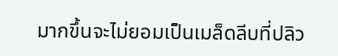มากขึ้นจะไม่ยอมเป็นเมล็ดลีบที่ปลิว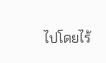ไปโดยไร้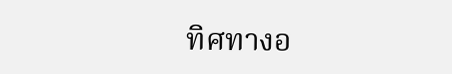ทิศทางอ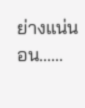ย่างแน่นอน......